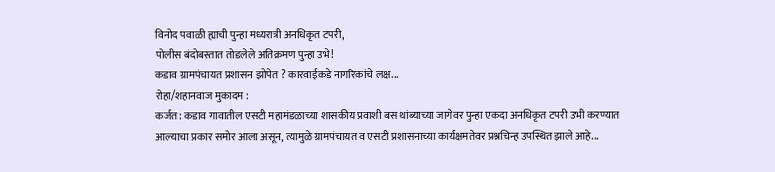विनोद पवाळी ह्याची पुन्हा मध्यरात्री अनधिकृत टपरी,
पोलीस बंदोबस्तात तोडलेले अतिक्रमण पुन्हा उभे!
कडाव ग्रामपंचायत प्रशासन झोपेत ? कारवाईकडे नागरिकांचे लक्ष...
रोहा/शहानवाज मुकादम :
कर्जत: कडाव गावातील एसटी महामंडळाच्या शासकीय प्रवाशी बस थांब्याच्या जागेवर पुन्हा एकदा अनधिकृत टपरी उभी करण्यात आल्याचा प्रकार समोर आला असून, त्यामुळे ग्रामपंचायत व एसटी प्रशासनाच्या कार्यक्षमतेवर प्रश्नचिन्ह उपस्थित झाले आहे...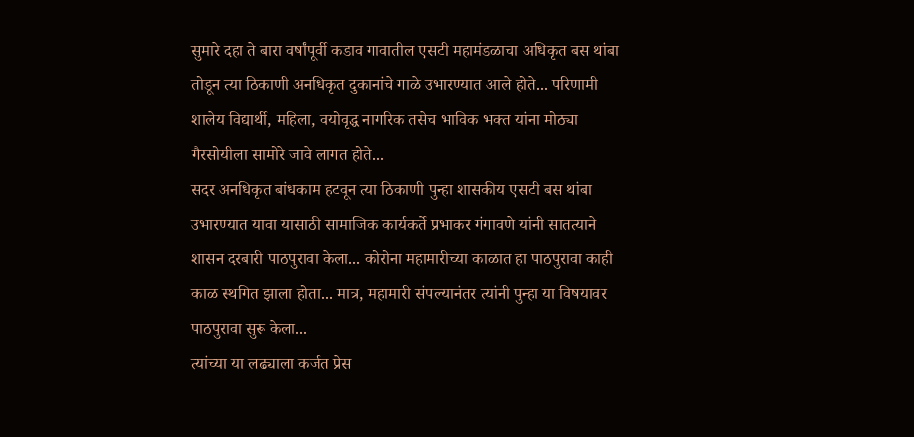सुमारे दहा ते बारा वर्षांपूर्वी कडाव गावातील एसटी महामंडळाचा अधिकृत बस थांबा तोडून त्या ठिकाणी अनधिकृत दुकानांचे गाळे उभारण्यात आले होते... परिणामी शालेय विद्यार्थी, महिला, वयोवृद्ध नागरिक तसेच भाविक भक्त यांना मोठ्या गैरसोयीला सामोरे जावे लागत होते...
सदर अनधिकृत बांधकाम हटवून त्या ठिकाणी पुन्हा शासकीय एसटी बस थांबा उभारण्यात यावा यासाठी सामाजिक कार्यकर्ते प्रभाकर गंगावणे यांनी सातत्याने शासन दरबारी पाठपुरावा केला... कोरोना महामारीच्या काळात हा पाठपुरावा काही काळ स्थगित झाला होता... मात्र, महामारी संपल्यानंतर त्यांनी पुन्हा या विषयावर पाठपुरावा सुरू केला...
त्यांच्या या लढ्याला कर्जत प्रेस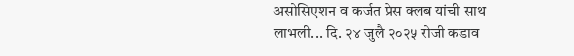असोसिएशन व कर्जत प्रेस क्लब यांची साथ लाभली... दि. २४ जुलै २०२५ रोजी कडाव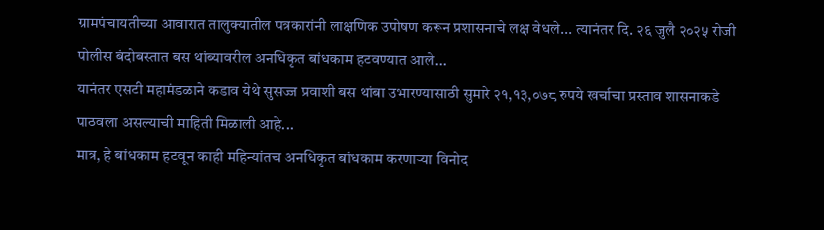ग्रामपंचायतीच्या आवारात तालुक्यातील पत्रकारांनी लाक्षणिक उपोषण करून प्रशासनाचे लक्ष वेधले... त्यानंतर दि. २६ जुलै २०२५ रोजी पोलीस बंदोबस्तात बस थांब्यावरील अनधिकृत बांधकाम हटवण्यात आले...
यानंतर एसटी महामंडळाने कडाव येथे सुसज्ज प्रवाशी बस थांबा उभारण्यासाठी सुमारे २१,१३,०७८ रुपये खर्चाचा प्रस्ताव शासनाकडे पाठवला असल्याची माहिती मिळाली आहे...
मात्र, हे बांधकाम हटवून काही महिन्यांतच अनधिकृत बांधकाम करणाऱ्या विनोद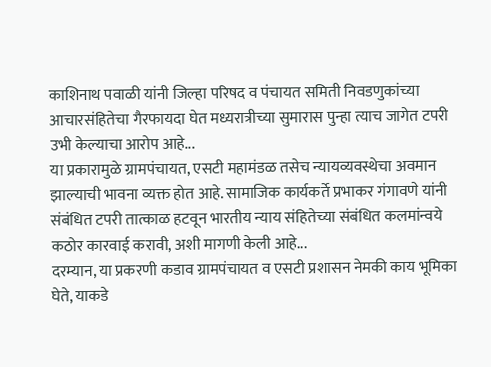काशिनाथ पवाळी यांनी जिल्हा परिषद व पंचायत समिती निवडणुकांच्या आचारसंहितेचा गैरफायदा घेत मध्यरात्रीच्या सुमारास पुन्हा त्याच जागेत टपरी उभी केल्याचा आरोप आहे...
या प्रकारामुळे ग्रामपंचायत, एसटी महामंडळ तसेच न्यायव्यवस्थेचा अवमान झाल्याची भावना व्यक्त होत आहे. सामाजिक कार्यकर्ते प्रभाकर गंगावणे यांनी संबंधित टपरी तात्काळ हटवून भारतीय न्याय संहितेच्या संबंधित कलमांन्वये कठोर कारवाई करावी, अशी मागणी केली आहे...
दरम्यान, या प्रकरणी कडाव ग्रामपंचायत व एसटी प्रशासन नेमकी काय भूमिका घेते, याकडे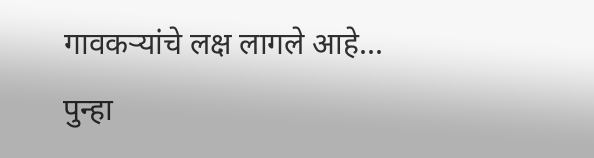गावकऱ्यांचे लक्ष लागले आहे... पुन्हा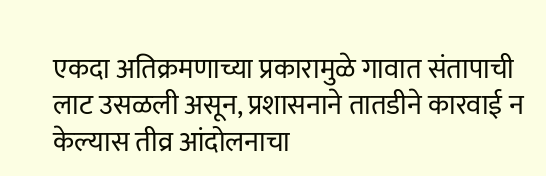एकदा अतिक्रमणाच्या प्रकारामुळे गावात संतापाची लाट उसळली असून, प्रशासनाने तातडीने कारवाई न केल्यास तीव्र आंदोलनाचा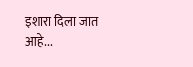इशारा दिला जात आहे...